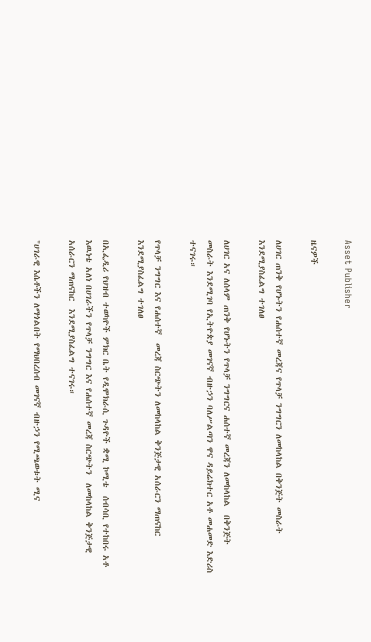Asset Publisher

ዜናዎች

ለሀገር ጠንቅ የሆኑትን የሐሰተኛ መረጃና የጥላቻ ንግግርን ለመከላከል በቅንጅት መስራት እንደሚያስፈልግ ተገለፀ

ለሀገር አና ለሰላም ጠንቅ የሆኑትን የጥላቻ ንግግርና ሐሰተኛ መረጃን ለመከላከል  በቅንጅት መስራት እንደሚገባ የኢትዮጵያ መገናኛ ብዙኃን ባለሥልጣን ዋና ዳይሬክተር አቶ መሐመድ እድሪስ ተናገሩ።

የጥላቻ ንግግር እና የሐሰተኛ  መረጃ ስርጭትን ለመከላከል ቅንጅታዊ አሰራርን ማጠናከር እንደሚያስፈልግ ተገለፀ

በኢፌዲሪ የህዝብ ተወካዮች ምክር ቤት የዲሞክራሲ ጉዳዮች ቋሚ ኮሚቴ  ሰብሳቢ የተከበሩ አቶ እዉነቴ አለነ በሀገራችን የጥላቻ ንግግር እና የሐሰተኛ መረጃ ስርጭትን  ለመከላከል ቅንጅታዊ አሰራርን ማጠናከር  እንደሚያስፈልግ ተናገሩ።

"ሀገራዊ እሴቶችን ለማጎልበት የማህበረሰብ መገናኛ ብዙኃን የሚጫወቱት ሚና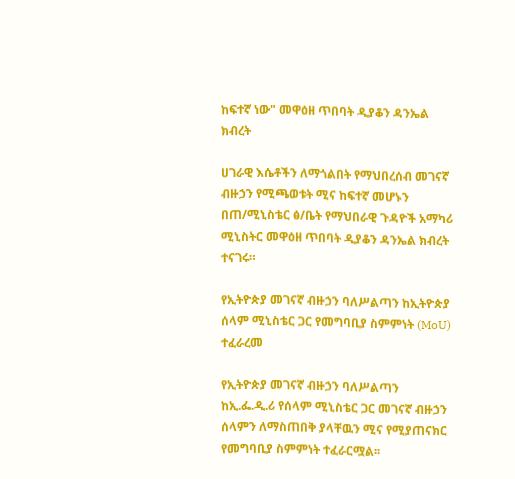ከፍተኛ ነው" መዋዕዘ ጥበባት ዲያቆን ዳንኤል ክብረት

ሀገራዊ እሴቶችን ለማጎልበት የማህበረሰብ መገናኛ ብዙኃን የሚጫወቱት ሚና ከፍተኛ መሆኑን  በጠ/ሚኒስቴር ፅ/ቤት የማህበራዊ ጉዳዮች አማካሪ ሚኒስትር መዋዕዘ ጥበባት ዲያቆን ዳንኤል ክብረት ተናገሩ።

የኢትዮጵያ መገናኛ ብዙኃን ባለሥልጣን ከኢትዮጵያ ሰላም ሚኒስቴር ጋር የመግባቢያ ስምምነት (MoU) ተፈራረመ

የኢትዮጵያ መገናኛ ብዙኃን ባለሥልጣን ከኢ.ፌ.ዲ.ሪ የሰላም ሚኒስቴር ጋር መገናኛ ብዙኃን ሰላምን ለማስጠበቅ ያላቸዉን ሚና የሚያጠናክር የመግባቢያ ስምምነት ተፈራርሟል፡፡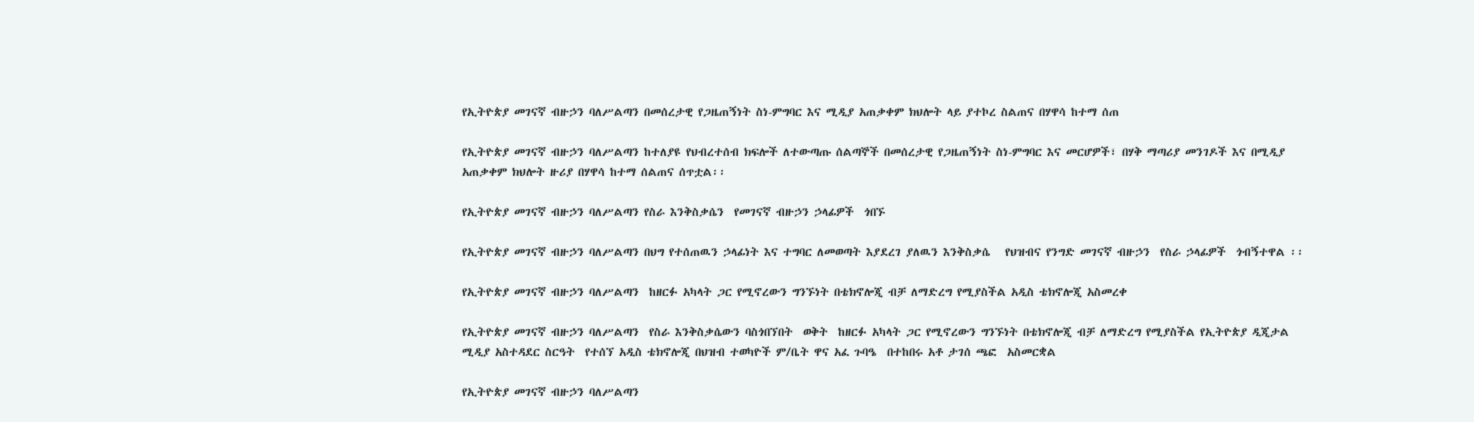የኢትዮጵያ መገናኛ ብዙኃን ባለሥልጣን በመሰረታዊ የጋዜጠኝነት ስነ-ምግባር እና ሚዲያ አጠቃቀም ክህሎት ላይ ያተኮረ ስልጠና በሃዋሳ ከተማ ሰጠ

የኢትዮጵያ መገናኛ ብዙኃን ባለሥልጣን ከተለያዩ የህብረተሰብ ክፍሎች ለተውጣጡ ሰልጣኞች በመሰረታዊ የጋዜጠኝነት ስነ-ምግባር እና መርሆዎች፣ በሃቅ ማጣሪያ መንገዶች እና በሚዲያ አጠቃቀም ክህሎት ዙሪያ በሃዋሳ ከተማ ሰልጠና ሰጥቷል፡፡

የኢትዮጵያ መገናኛ ብዙኃን ባለሥልጣን የስራ እንቅስቃሴን  የመገናኛ ብዙኃን ኃላፊዎች  ጎበኙ

የኢትዮጵያ መገናኛ ብዙኃን ባለሥልጣን በህግ የተሰጠዉን ኃላፊነት እና ተግባር ለመወጣት እያደረገ ያለዉን እንቅስቃሴ   የህዝብና የንግድ መገናኛ ብዙኃን  የስራ ኃላፊዎች  ጎብኝተዋል ፡፡

የኢትዮጵያ መገናኛ ብዙኃን ባለሥልጣን  ከዘርፉ አካላት ጋር የሚኖረውን ግንኙነት በቴክኖሎጂ ብቻ ለማድረግ የሚያስችል አዲስ ቴክኖሎጂ አስመረቀ

የኢትዮጵያ መገናኛ ብዙኃን ባለሥልጣን  የስራ እንቅስቃሴውን ባስጎበኘበት  ወቅት  ከዘርፉ አካላት ጋር የሚኖረውን ግንኙነት በቴክኖሎጂ ብቻ ለማድረግ የሚያስችል የኢትዮጵያ ዲጂታል ሚዲያ አስተዳደር ስርዓት  የተሰኘ አዲስ ቴክኖሎጂ በህዝብ ተወካዮች ም/ቤት ዋና አፈ ጉባዔ  በተከበሩ አቶ ታገሰ ጫፎ  አስመርቋል

የኢትዮጵያ መገናኛ ብዙኃን ባለሥልጣን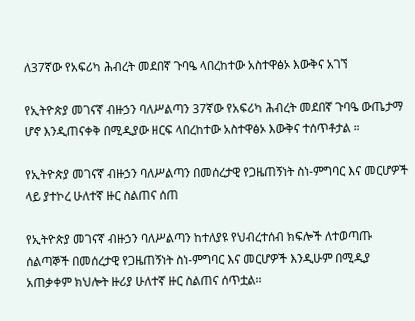ለ37ኛው የአፍሪካ ሕብረት መደበኛ ጉባዔ ላበረከተው አስተዋፅኦ እውቅና አገኘ

የኢትዮጵያ መገናኛ ብዙኃን ባለሥልጣን 37ኛው የአፍሪካ ሕብረት መደበኛ ጉባዔ ውጤታማ ሆኖ እንዲጠናቀቅ በሚዲያው ዘርፍ ላበረከተው አስተዋፅኦ እውቅና ተሰጥቶታል ።

የኢትዮጵያ መገናኛ ብዙኃን ባለሥልጣን በመሰረታዊ የጋዜጠኝነት ስነ-ምግባር እና መርሆዎች ላይ ያተኮረ ሁለተኛ ዙር ስልጠና ሰጠ

የኢትዮጵያ መገናኛ ብዙኃን ባለሥልጣን ከተለያዩ የህብረተሰብ ክፍሎች ለተወጣጡ ሰልጣኞች በመሰረታዊ የጋዜጠኝነት ስነ-ምግባር እና መርሆዎች እንዲሁም በሚዲያ አጠቃቀም ክህሎት ዙሪያ ሁለተኛ ዙር ስልጠና ሰጥቷል፡፡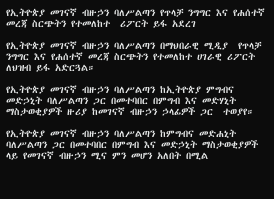የኢትዮጵያ መገናኛ ብዙኃን ባለሥልጣን የጥላቻ ንግግር እና የሐሰተኛ መረጃ ስርጭትን የተመለከተ  ሪፖርት ይፋ አደረገ

የኢትዮጵያ መገናኛ ብዙኃን ባለሥልጣን በማህበራዊ ሚዲያ  የጥላቻ ንግግር እና የሐሰተኛ መረጃ ስርጭትን የተመለከተ ሀገራዊ ሪፖርት  ለህዝብ ይፋ አድርጓል።

የኢትዮጵያ መገናኛ ብዙኃን ባለሥልጣን ከኢትዮጵያ ምግብና መድኃኒት ባለሥልጣን ጋር በመተባበር በምግብ እና መድሃኒት ማስታወቂያዎች ዙሪያ ከመገናኛ ብዙኃን ኃላፊዎች ጋር  ተወያየ።

የኢትዮጵያ መገናኛ ብዙኃን ባለሥልጣን ከምግብና መድሐኒት ባለሥልጣን ጋር በመተባበር በምግብ እና መድኃኒት ማስታወቂያዎች ላይ የመገናኛ ብዙኃን ሚና ምን መሆን አለበት በሚል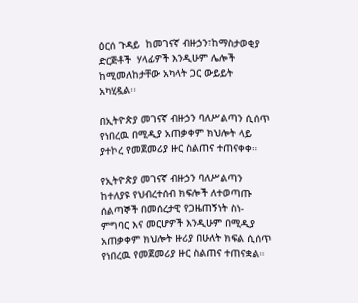ዕርሰ ጉዳይ  ከመገናኛ ብዙኃን፣ከማስታወቂያ ድርጅቶች  ሃላፊዎች እንዲሁም ሌሎች ከሚመለከታቸው አካላት ጋር ውይይት አካሂዷል፡፡

በኢትዮጵያ መገናኛ ብዙኃን ባለሥልጣን ሲሰጥ የነበረዉ በሚዲያ አጠቃቀም ክህሎት ላይ ያተኮረ የመጀመሪያ ዙር ስልጠና ተጠናቀቀ።

የኢትዮጵያ መገናኛ ብዙኃን ባለሥልጣን ከተለያዩ የህብረተሰብ ክፍሎች ለተወጣጡ ሰልጣኞች በመሰረታዊ የጋዜጠኝነት ስነ-ምግባር እና መርሆዎች እንዲሁም በሚዲያ አጠቃቀም ክህሎት ዙሪያ በሁለት ክፍል ሲሰጥ የነበረዉ የመጀመሪያ ዙር ስልጠና ተጠናቋል።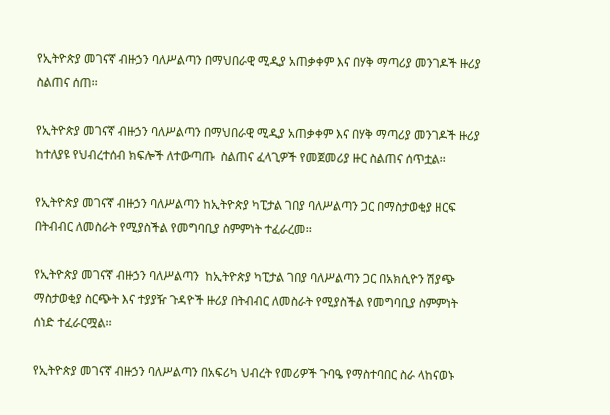የኢትዮጵያ መገናኛ ብዙኃን ባለሥልጣን በማህበራዊ ሚዲያ አጠቃቀም እና በሃቅ ማጣሪያ መንገዶች ዙሪያ  ስልጠና ሰጠ፡፡

የኢትዮጵያ መገናኛ ብዙኃን ባለሥልጣን በማህበራዊ ሚዲያ አጠቃቀም እና በሃቅ ማጣሪያ መንገዶች ዙሪያ ከተለያዩ የህብረተሰብ ክፍሎች ለተውጣጡ  ስልጠና ፈላጊዎች የመጀመሪያ ዙር ስልጠና ሰጥቷል፡፡

የኢትዮጵያ መገናኛ ብዙኃን ባለሥልጣን ከኢትዮጵያ ካፒታል ገበያ ባለሥልጣን ጋር በማስታወቂያ ዘርፍ በትብብር ለመስራት የሚያስችል የመግባቢያ ስምምነት ተፈራረመ፡፡

የኢትዮጵያ መገናኛ ብዙኃን ባለሥልጣን  ከኢትዮጵያ ካፒታል ገበያ ባለሥልጣን ጋር በአክሲዮን ሽያጭ ማስታወቂያ ስርጭት እና ተያያዥ ጉዳዮች ዙሪያ በትብብር ለመስራት የሚያስችል የመግባቢያ ስምምነት ሰነድ ተፈራርሟል፡፡

የኢትዮጵያ መገናኛ ብዙኃን ባለሥልጣን በአፍሪካ ህብረት የመሪዎች ጉባዔ የማስተባበር ስራ ላከናወኑ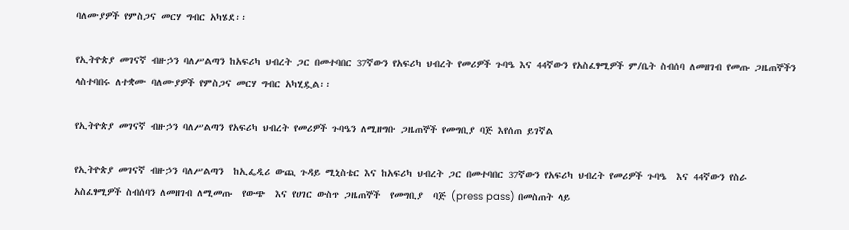ባለሙያዎች የምስጋና መርሃ ግብር አካሄደ፡፡

የኢትዮጵያ መገናኛ ብዙኃን ባለሥልጣን ከአፍሪካ ህብረት ጋር በመተባበር 37ኛውን የአፍሪካ ህብረት የመሪዎች ጉባዔ እና 44ኛውን የአስፈፃሚዎች ም/ቤት ስብሰባ ለመዘገብ የመጡ ጋዜጠኞችን ላስተባበሩ ለተቋሙ ባለሙያዎች የምስጋና መርሃ ግብር አካሂዷል፡፡

የኢትዮጵያ መገናኛ ብዙኃን ባለሥልጣን የአፍሪካ ህብረት የመሪዎች ጉባዔን ለሚዘግቡ ጋዜጠኞች የመግቢያ ባጅ እየሰጠ ይገኛል

የኢትዮጵያ መገናኛ ብዙኃን ባለሥልጣን  ከኢፌዲሪ ውጪ ጉዳይ ሚኒስቴር እና ከአፍሪካ ህብረት ጋር በመተባበር 37ኛውን የአፍሪካ ህብረት የመሪዎች ጉባዔ  እና 44ኛውን የስራ አስፈፃሚዎች ስብሰባን ለመዘገብ ለሚመጡ  የውጭ  እና የሀገር ውስጥ ጋዜጠኞች  የመግቢያ  ባጅ (press pass) በመስጠት ላይ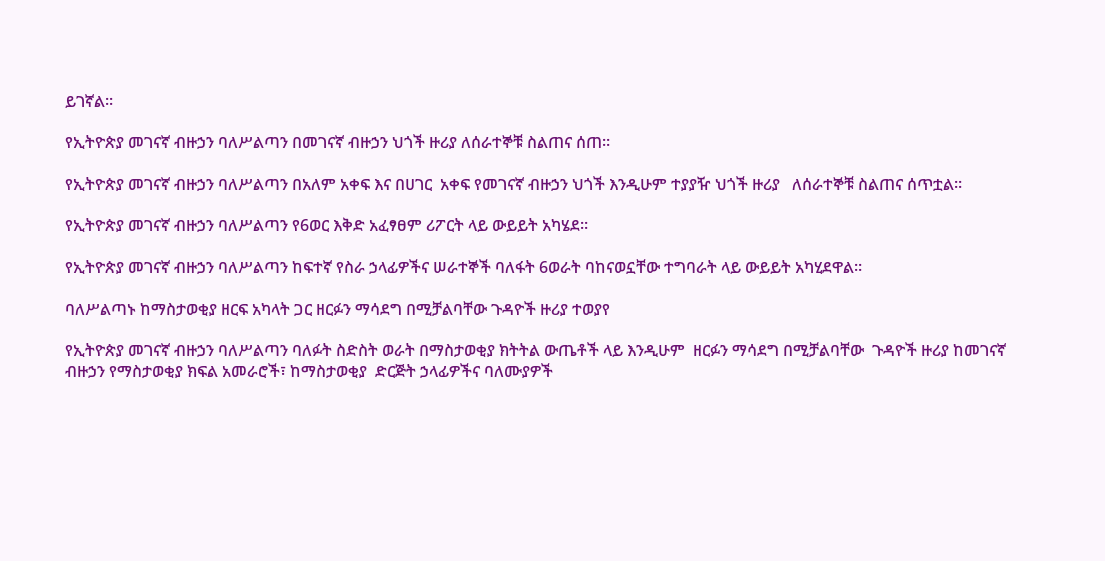ይገኛል፡፡

የኢትዮጵያ መገናኛ ብዙኃን ባለሥልጣን በመገናኛ ብዙኃን ህጎች ዙሪያ ለሰራተኞቹ ስልጠና ሰጠ።

የኢትዮጵያ መገናኛ ብዙኃን ባለሥልጣን በአለም አቀፍ እና በሀገር  አቀፍ የመገናኛ ብዙኃን ህጎች እንዲሁም ተያያዥ ህጎች ዙሪያ   ለሰራተኞቹ ስልጠና ሰጥቷል።

የኢትዮጵያ መገናኛ ብዙኃን ባለሥልጣን የ6ወር እቅድ አፈፃፀም ሪፖርት ላይ ውይይት አካሄደ።

የኢትዮጵያ መገናኛ ብዙኃን ባለሥልጣን ከፍተኛ የስራ ኃላፊዎችና ሠራተኞች ባለፋት 6ወራት ባከናወኗቸው ተግባራት ላይ ውይይት አካሂደዋል።

ባለሥልጣኑ ከማስታወቂያ ዘርፍ አካላት ጋር ዘርፉን ማሳደግ በሚቻልባቸው ጉዳዮች ዙሪያ ተወያየ

የኢትዮጵያ መገናኛ ብዙኃን ባለሥልጣን ባለፉት ስድስት ወራት በማስታወቂያ ክትትል ውጤቶች ላይ እንዲሁም  ዘርፉን ማሳደግ በሚቻልባቸው  ጉዳዮች ዙሪያ ከመገናኛ ብዙኃን የማስታወቂያ ክፍል አመራሮች፣ ከማስታወቂያ  ድርጅት ኃላፊዎችና ባለሙያዎች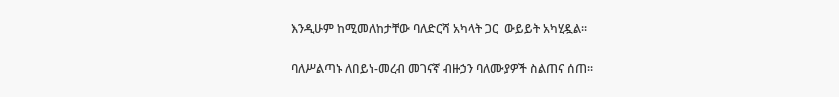እንዲሁም ከሚመለከታቸው ባለድርሻ አካላት ጋር  ውይይት አካሂዷል፡፡

ባለሥልጣኑ ለበይነ-መረብ መገናኛ ብዙኃን ባለሙያዎች ስልጠና ሰጠ፡፡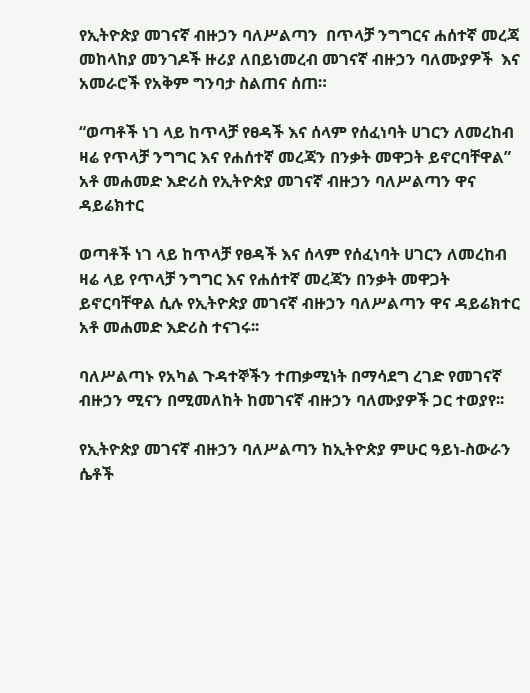የኢትዮጵያ መገናኛ ብዙኃን ባለሥልጣን  በጥላቻ ንግግርና ሐሰተኛ መረጃ  መከላከያ መንገዶች ዙሪያ ለበይነመረብ መገናኛ ብዙኃን ባለሙያዎች  እና  አመራሮች የአቅም ግንባታ ስልጠና ሰጠ።

“ወጣቶች ነገ ላይ ከጥላቻ የፀዳች እና ሰላም የሰፈነባት ሀገርን ለመረከብ ዛሬ የጥላቻ ንግግር እና የሐሰተኛ መረጃን በንቃት መዋጋት ይኖርባቸዋል” አቶ መሐመድ እድሪስ የኢትዮጵያ መገናኛ ብዙኃን ባለሥልጣን ዋና ዳይሬክተር

ወጣቶች ነገ ላይ ከጥላቻ የፀዳች እና ሰላም የሰፈነባት ሀገርን ለመረከብ ዛሬ ላይ የጥላቻ ንግግር እና የሐሰተኛ መረጃን በንቃት መዋጋት ይኖርባቸዋል ሲሉ የኢትዮጵያ መገናኛ ብዙኃን ባለሥልጣን ዋና ዳይሬክተር አቶ መሐመድ እድሪስ ተናገሩ፡፡

ባለሥልጣኑ የአካል ጉዳተኞችን ተጠቃሚነት በማሳደግ ረገድ የመገናኛ ብዙኃን ሚናን በሚመለከት ከመገናኛ ብዙኃን ባለሙያዎች ጋር ተወያየ፡፡

የኢትዮጵያ መገናኛ ብዙኃን ባለሥልጣን ከኢትዮጵያ ምሁር ዓይነ-ስውራን ሴቶች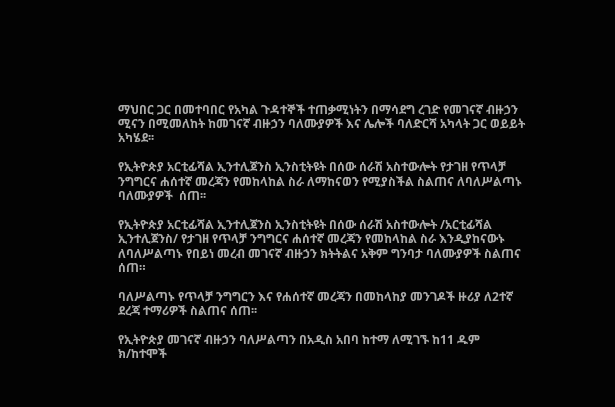ማህበር ጋር በመተባበር የአካል ጉዳተኞች ተጠቃሚነትን በማሳደግ ረገድ የመገናኛ ብዙኃን ሚናን በሚመለከት ከመገናኛ ብዙኃን ባለሙያዎች እና ሌሎች ባለድርሻ አካላት ጋር ወይይት አካሄደ፡፡

የኢትዮጵያ አርቲፊሻል ኢንተሊጀንስ ኢንስቲትዩት በሰው ሰራሽ አስተውሎት የታገዘ የጥላቻ ንግግርና ሐሰተኛ መረጃን የመከላከል ስራ ለማከናወን የሚያስችል ስልጠና ለባለሥልጣኑ ባለሙያዎች  ሰጠ፡፡

የኢትዮጵያ አርቲፊሻል ኢንተሊጀንስ ኢንስቲትዩት በሰው ሰራሽ አስተውሎት /አርቲፊሻል ኢንተሊጀንስ/ የታገዘ የጥላቻ ንግግርና ሐሰተኛ መረጃን የመከላከል ስራ እንዲያከናውኑ ለባለሥልጣኑ የበይነ መረብ መገናኛ ብዙኃን ክትትልና አቅም ግንባታ ባለሙያዎች ስልጠና ሰጠ።

ባለሥልጣኑ የጥላቻ ንግግርን እና የሐሰተኛ መረጃን በመከላከያ መንገዶች ዙሪያ ለ2ተኛ ደረጃ ተማሪዎች ስልጠና ሰጠ፡፡

የኢትዮጵያ መገናኛ ብዙኃን ባለሥልጣን በአዲስ አበባ ከተማ ለሚገኙ ከ11 ዱም ክ/ከተሞች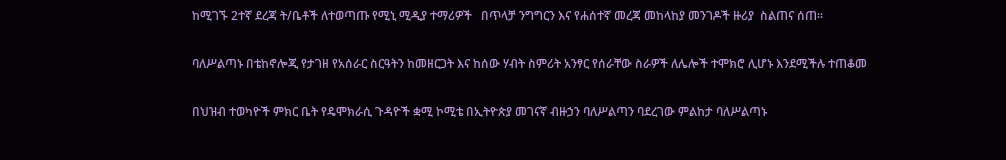ከሚገኙ 2ተኛ ደረጃ ት/ቤቶች ለተወጣጡ የሚኒ ሚዲያ ተማሪዎች   በጥላቻ ንግግርን እና የሐሰተኛ መረጃ መከላከያ መንገዶች ዙሪያ  ስልጠና ሰጠ፡፡

ባለሥልጣኑ በቴከኖሎጂ የታገዘ የአሰራር ስርዓትን ከመዘርጋት እና ከሰው ሃብት ስምሪት አንፃር የሰራቸው ስራዎች ለሌሎች ተሞክሮ ሊሆኑ እንደሚችሉ ተጠቆመ

በህዝብ ተወካዮች ምክር ቤት የዴሞክራሲ ጉዳዮች ቋሚ ኮሚቴ በኢትዮጵያ መገናኛ ብዙኃን ባለሥልጣን ባደረገው ምልከታ ባለሥልጣኑ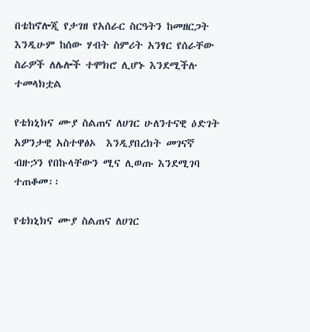በቴከኖሎጂ የታገዘ የአሰራር ስርዓትን ከመዘርጋት እንዲሁም ከሰው ሃብት ስምሪት አንፃር የሰራቸው ስራዎች ለሌሎች ተሞክሮ ሊሆኑ እንደሚችሉ ተመላክቷል

የቴክኒክና ሙያ ስልጠና ለሀገር ሁለንተናዊ ዕድገት አዎንታዊ አስተዋፅኦ  እንዲያበረክት መገናኛ ብዙኃን የበኩላቸውን ሚና ሊወጡ እንደሚገባ ተጠቆመ፡፡

የቴክኒክና ሙያ ስልጠና ለሀገር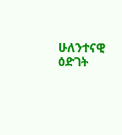ሁለንተናዊ ዕድገት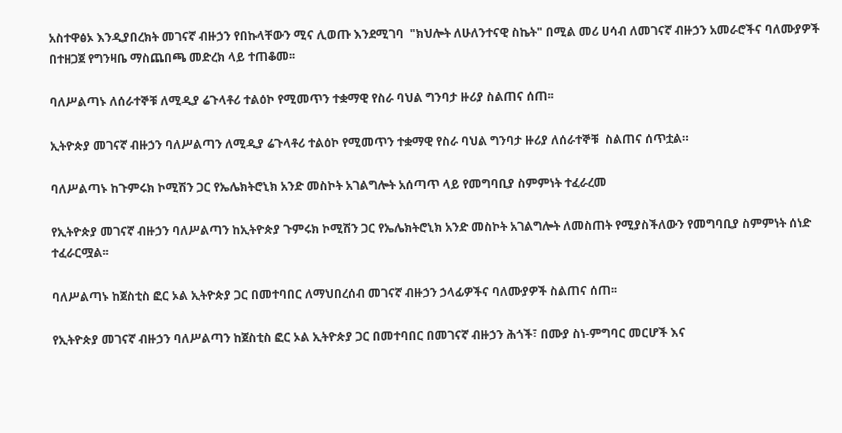አስተዋፅኦ እንዲያበረክት መገናኛ ብዙኃን የበኩላቸውን ሚና ሊወጡ እንደሚገባ  "ክህሎት ለሁለንተናዊ ስኬት" በሚል መሪ ሀሳብ ለመገናኛ ብዙኃን አመራሮችና ባለሙያዎች በተዘጋጀ የግንዛቤ ማስጨበጫ መድረክ ላይ ተጠቆመ፡፡

ባለሥልጣኑ ለሰራተኞቹ ለሚዲያ ሬጉላቶሪ ተልዕኮ የሚመጥን ተቋማዊ የስራ ባህል ግንባታ ዙሪያ ስልጠና ሰጠ፡፡

ኢትዮጵያ መገናኛ ብዙኃን ባለሥልጣን ለሚዲያ ሬጉላቶሪ ተልዕኮ የሚመጥን ተቋማዊ የስራ ባህል ግንባታ ዙሪያ ለሰራተኞቹ  ስልጠና ሰጥቷል።

ባለሥልጣኑ ከጉምሩክ ኮሚሽን ጋር የኤሌክትሮኒክ አንድ መስኮት አገልግሎት አሰጣጥ ላይ የመግባቢያ ስምምነት ተፈራረመ

የኢትዮጵያ መገናኛ ብዙኃን ባለሥልጣን ከኢትዮጵያ ጉምሩክ ኮሚሽን ጋር የኤሌክትሮኒክ አንድ መስኮት አገልግሎት ለመስጠት የሚያስችለውን የመግባቢያ ስምምነት ሰነድ ተፈራርሟል፡፡

ባለሥልጣኑ ከጀስቲስ ፎር ኦል ኢትዮጵያ ጋር በመተባበር ለማህበረሰብ መገናኛ ብዙኃን ኃላፊዎችና ባለሙያዎች ስልጠና ሰጠ፡፡

የኢትዮጵያ መገናኛ ብዙኃን ባለሥልጣን ከጀስቲስ ፎር ኦል ኢትዮጵያ ጋር በመተባበር በመገናኛ ብዙኃን ሕጎች፣ በሙያ ስነ-ምግባር መርሆች እና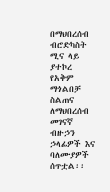በማህበረሰብ ብሮድካስት ሚና ላይ ያተኮረ የአቅም ማጎልበቻ ስልጠና ለማህበረሰብ መገናኛ ብዙኃን ኃላፊዎች እና ባለሙያዎች ሰጥቷል፡፡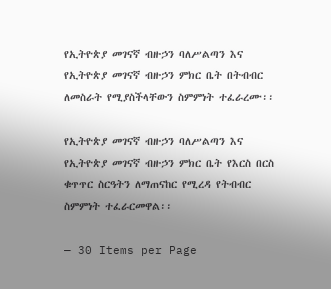የኢትዮጵያ መገናኛ ብዙኃን ባለሥልጣን እና የኢትዮጵያ መገናኛ ብዙኃን ምክር ቤት በትብብር ለመስራት የሚያስችላቸውን ስምምነት ተፈራረሙ፡፡

የኢትዮጵያ መገናኛ ብዙኃን ባለሥልጣን እና የኢትዮጵያ መገናኛ ብዙኃን ምክር ቤት የእርስ በርስ ቁጥጥር ስርዓትን ለማጠናከር የሚረዳ የትብብር ስምምነት ተፈራርመዋል፡፡

— 30 Items per Page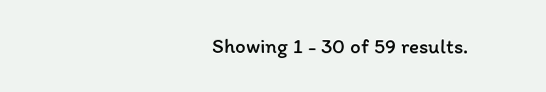Showing 1 - 30 of 59 results.